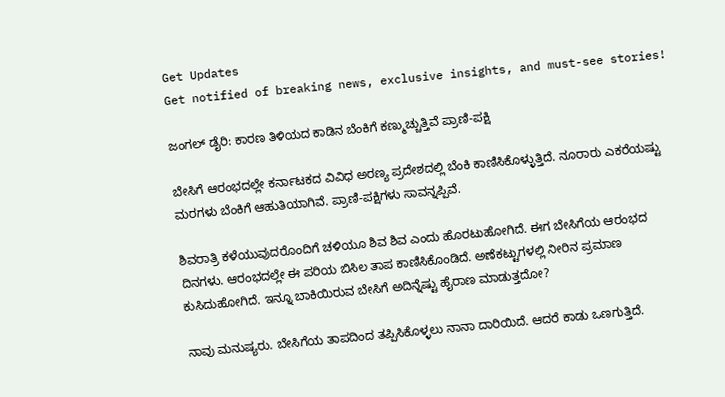Get Updates
Get notified of breaking news, exclusive insights, and must-see stories!

ಜಂಗಲ್ ಡೈರಿ: ಕಾರಣ ತಿಳಿಯದ ಕಾಡಿನ ಬೆಂಕಿಗೆ ಕಣ್ಮುಚ್ಚುತ್ತಿವೆ ಪ್ರಾಣಿ-ಪಕ್ಷಿ

ಬೇಸಿಗೆ ಆರಂಭದಲ್ಲೇ ಕರ್ನಾಟಕದ ವಿವಿಧ ಅರಣ್ಯ ಪ್ರದೇಶದಲ್ಲಿ ಬೆಂಕಿ ಕಾಣಿಸಿಕೊಳ್ಳುತ್ತಿದೆ. ನೂರಾರು ಎಕರೆಯಷ್ಟು ಮರಗಳು ಬೆಂಕಿಗೆ ಆಹುತಿಯಾಗಿವೆ. ಪ್ರಾಣಿ-ಪಕ್ಷಿಗಳು ಸಾವನ್ನಪ್ಪಿವೆ.

ಶಿವರಾತ್ರಿ ಕಳೆಯುವುದರೊಂದಿಗೆ ಚಳಿಯೂ ಶಿವ ಶಿವ ಎಂದು ಹೊರಟುಹೋಗಿದೆ. ಈಗ ಬೇಸಿಗೆಯ ಆರಂಭದ ದಿನಗಳು. ಆರಂಭದಲ್ಲೇ ಈ ಪರಿಯ ಬಿಸಿಲ ತಾಪ ಕಾಣಿಸಿಕೊಂಡಿದೆ. ಅಣೆಕಟ್ಟುಗಳಲ್ಲಿ ನೀರಿನ ಪ್ರಮಾಣ ಕುಸಿದುಹೋಗಿದೆ. ಇನ್ನೂ ಬಾಕಿಯಿರುವ ಬೇಸಿಗೆ ಅದಿನ್ನೆಷ್ಟು ಹೈರಾಣ ಮಾಡುತ್ತದೋ?

ನಾವು ಮನುಷ್ಯರು. ಬೇಸಿಗೆಯ ತಾಪದಿಂದ ತಪ್ಪಿಸಿಕೊಳ್ಳಲು ನಾನಾ ದಾರಿಯಿದೆ. ಆದರೆ ಕಾಡು ಒಣಗುತ್ತಿದೆ.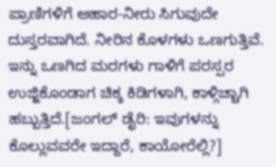ಪ್ರಾಣಿಗಳಿಗೆ ಆಹಾರ-ನೀರು ಸಿಗುವುದೇ ದುಸ್ತರವಾಗಿದೆ. ನೀರಿನ ಕೊಳಗಳು ಒಣಗುತ್ತಿವೆ. ಇನ್ನು ಒಣಗಿದ ಮರಗಳು ಗಾಳಿಗೆ ಪರಸ್ಪರ ಉಜ್ಜಿಕೊಂಡಾಗ ಚಿಕ್ಕ ಕಿಡಿಗಳಾಗಿ, ಕಾಳ್ಗಿಚ್ಚಾಗಿ ಹಬ್ಬುತ್ತಿದೆ.[ಜಂಗಲ್ ಡೈರಿ: ಇವುಗಳನ್ನು ಕೊಲ್ಲುವವರೇ ಇದ್ದಾರೆ, ಕಾಯೋರೆಲ್ಲಿ?]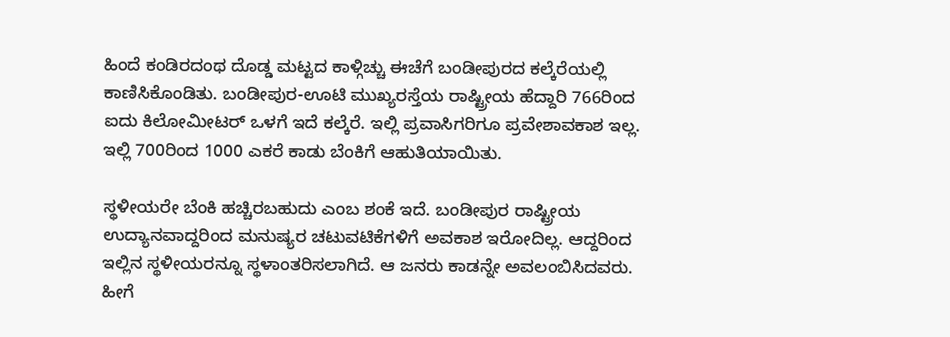ಹಿಂದೆ ಕಂಡಿರದಂಥ ದೊಡ್ಡ ಮಟ್ಟದ ಕಾಳ್ಗಿಚ್ಚು ಈಚೆಗೆ ಬಂಡೀಪುರದ ಕಲ್ಕೆರೆಯಲ್ಲಿ ಕಾಣಿಸಿಕೊಂಡಿತು. ಬಂಡೀಪುರ-ಊಟಿ ಮುಖ್ಯರಸ್ತೆಯ ರಾಷ್ಟ್ರೀಯ ಹೆದ್ದಾರಿ 766ರಿಂದ ಐದು ಕಿಲೋಮೀಟರ್ ಒಳಗೆ ಇದೆ ಕಲ್ಕೆರೆ. ಇಲ್ಲಿ ಪ್ರವಾಸಿಗರಿಗೂ ಪ್ರವೇಶಾವಕಾಶ ಇಲ್ಲ. ಇಲ್ಲಿ 700ರಿಂದ 1000 ಎಕರೆ ಕಾಡು ಬೆಂಕಿಗೆ ಆಹುತಿಯಾಯಿತು.

ಸ್ಥಳೀಯರೇ ಬೆಂಕಿ ಹಚ್ಚಿರಬಹುದು ಎಂಬ ಶಂಕೆ ಇದೆ. ಬಂಡೀಪುರ ರಾಷ್ಟ್ರೀಯ ಉದ್ಯಾನವಾದ್ದರಿಂದ ಮನುಷ್ಯರ ಚಟುವಟಿಕೆಗಳಿಗೆ ಅವಕಾಶ ಇರೋದಿಲ್ಲ. ಆದ್ದರಿಂದ ಇಲ್ಲಿನ ಸ್ಥಳೀಯರನ್ನೂ ಸ್ಥಳಾಂತರಿಸಲಾಗಿದೆ. ಆ ಜನರು ಕಾಡನ್ನೇ ಅವಲಂಬಿಸಿದವರು. ಹೀಗೆ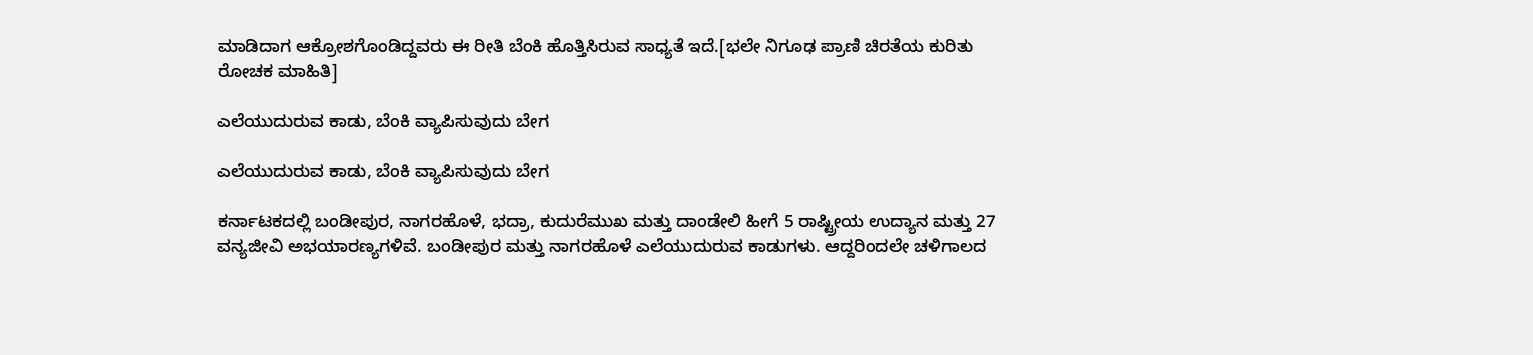ಮಾಡಿದಾಗ ಆಕ್ರೋಶಗೊಂಡಿದ್ದವರು ಈ ರೀತಿ ಬೆಂಕಿ ಹೊತ್ತಿಸಿರುವ ಸಾಧ್ಯತೆ ಇದೆ.[ಭಲೇ ನಿಗೂಢ ಪ್ರಾಣಿ ಚಿರತೆಯ ಕುರಿತು ರೋಚಕ ಮಾಹಿತಿ]

ಎಲೆಯುದುರುವ ಕಾಡು, ಬೆಂಕಿ ವ್ಯಾಪಿಸುವುದು ಬೇಗ

ಎಲೆಯುದುರುವ ಕಾಡು, ಬೆಂಕಿ ವ್ಯಾಪಿಸುವುದು ಬೇಗ

ಕರ್ನಾಟಕದಲ್ಲಿ ಬಂಡೀಪುರ, ನಾಗರಹೊಳೆ, ಭದ್ರಾ, ಕುದುರೆಮುಖ ಮತ್ತು ದಾಂಡೇಲಿ ಹೀಗೆ 5 ರಾಷ್ಟ್ರೀಯ ಉದ್ಯಾನ ಮತ್ತು 27 ವನ್ಯಜೀವಿ ಅಭಯಾರಣ್ಯಗಳಿವೆ. ಬಂಡೀಪುರ ಮತ್ತು ನಾಗರಹೊಳೆ ಎಲೆಯುದುರುವ ಕಾಡುಗಳು. ಆದ್ದರಿಂದಲೇ ಚಳಿಗಾಲದ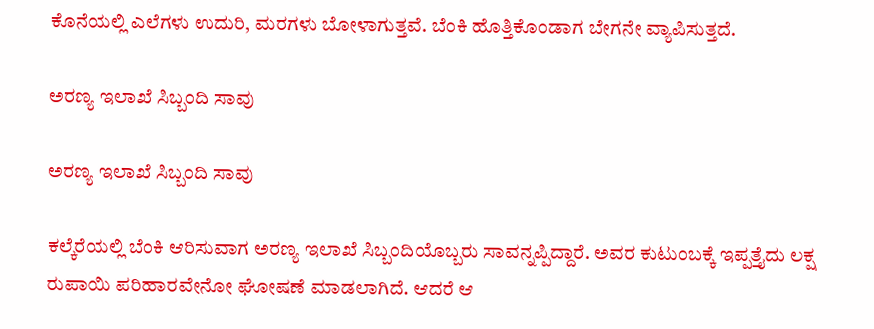ಕೊನೆಯಲ್ಲಿ ಎಲೆಗಳು ಉದುರಿ, ಮರಗಳು ಬೋಳಾಗುತ್ತವೆ. ಬೆಂಕಿ ಹೊತ್ತಿಕೊಂಡಾಗ ಬೇಗನೇ ವ್ಯಾಪಿಸುತ್ತದೆ.

ಅರಣ್ಯ ಇಲಾಖೆ ಸಿಬ್ಬಂದಿ ಸಾವು

ಅರಣ್ಯ ಇಲಾಖೆ ಸಿಬ್ಬಂದಿ ಸಾವು

ಕಲ್ಕೆರೆಯಲ್ಲಿ ಬೆಂಕಿ ಆರಿಸುವಾಗ ಅರಣ್ಯ ಇಲಾಖೆ ಸಿಬ್ಬಂದಿಯೊಬ್ಬರು ಸಾವನ್ನಪ್ಪಿದ್ದಾರೆ. ಅವರ ಕುಟುಂಬಕ್ಕೆ ಇಪ್ಪತ್ತೈದು ಲಕ್ಷ ರುಪಾಯಿ ಪರಿಹಾರವೇನೋ ಘೋಷಣೆ ಮಾಡಲಾಗಿದೆ. ಆದರೆ ಆ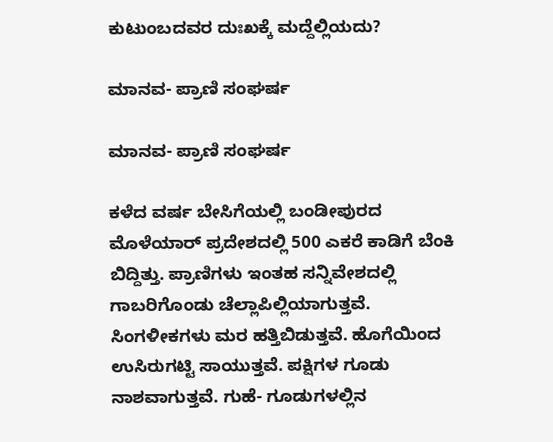ಕುಟುಂಬದವರ ದುಃಖಕ್ಕೆ ಮದ್ದೆಲ್ಲಿಯದು?

ಮಾನವ- ಪ್ರಾಣಿ ಸಂಘರ್ಷ

ಮಾನವ- ಪ್ರಾಣಿ ಸಂಘರ್ಷ

ಕಳೆದ ವರ್ಷ ಬೇಸಿಗೆಯಲ್ಲಿ ಬಂಡೀಪುರದ ಮೊಳೆಯಾರ್ ಪ್ರದೇಶದಲ್ಲಿ 500 ಎಕರೆ ಕಾಡಿಗೆ ಬೆಂಕಿ ಬಿದ್ದಿತ್ತು. ಪ್ರಾಣಿಗಳು ಇಂತಹ ಸನ್ನಿವೇಶದಲ್ಲಿ ಗಾಬರಿಗೊಂಡು ಚೆಲ್ಲಾಪಿಲ್ಲಿಯಾಗುತ್ತವೆ. ಸಿಂಗಳೀಕಗಳು ಮರ ಹತ್ತಿಬಿಡುತ್ತವೆ. ಹೊಗೆಯಿಂದ ಉಸಿರುಗಟ್ಟಿ ಸಾಯುತ್ತವೆ. ಪಕ್ಷಿಗಳ ಗೂಡು ನಾಶವಾಗುತ್ತವೆ. ಗುಹೆ- ಗೂಡುಗಳಲ್ಲಿನ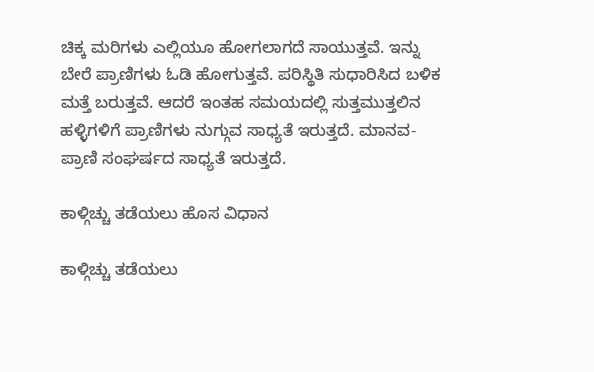ಚಿಕ್ಕ ಮರಿಗಳು ಎಲ್ಲಿಯೂ ಹೋಗಲಾಗದೆ ಸಾಯುತ್ತವೆ. ಇನ್ನು ಬೇರೆ ಪ್ರಾಣಿಗಳು ಓಡಿ ಹೋಗುತ್ತವೆ. ಪರಿಸ್ಥಿತಿ ಸುಧಾರಿಸಿದ ಬಳಿಕ ಮತ್ತೆ ಬರುತ್ತವೆ. ಆದರೆ ಇಂತಹ ಸಮಯದಲ್ಲಿ ಸುತ್ತಮುತ್ತಲಿನ ಹಳ್ಳಿಗಳಿಗೆ ಪ್ರಾಣಿಗಳು ನುಗ್ಗುವ ಸಾಧ್ಯತೆ ಇರುತ್ತದೆ. ಮಾನವ- ಪ್ರಾಣಿ ಸಂಘರ್ಷದ ಸಾಧ್ಯತೆ ಇರುತ್ತದೆ.

ಕಾಳ್ಗಿಚ್ಚು ತಡೆಯಲು ಹೊಸ ವಿಧಾನ

ಕಾಳ್ಗಿಚ್ಚು ತಡೆಯಲು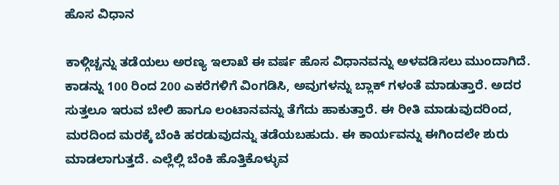ಹೊಸ ವಿಧಾನ

ಕಾಳ್ಗಿಚ್ಚನ್ನು ತಡೆಯಲು ಅರಣ್ಯ ಇಲಾಖೆ ಈ ವರ್ಷ ಹೊಸ ವಿಧಾನವನ್ನು ಅಳವಡಿಸಲು ಮುಂದಾಗಿದೆ. ಕಾಡನ್ನು 100 ರಿಂದ 200 ಎಕರೆಗಳಿಗೆ ವಿಂಗಡಿಸಿ, ಅವುಗಳನ್ನು ಬ್ಲಾಕ್ ಗಳಂತೆ ಮಾಡುತ್ತಾರೆ. ಅದರ ಸುತ್ತಲೂ ಇರುವ ಬೇಲಿ ಹಾಗೂ ಲಂಟಾನವನ್ನು ತೆಗೆದು ಹಾಕುತ್ತಾರೆ. ಈ ರೀತಿ ಮಾಡುವುದರಿಂದ, ಮರದಿಂದ ಮರಕ್ಕೆ ಬೆಂಕಿ ಹರಡುವುದನ್ನು ತಡೆಯಬಹುದು. ಈ ಕಾರ್ಯವನ್ನು ಈಗಿಂದಲೇ ಶುರು ಮಾಡಲಾಗುತ್ತದೆ. ಎಲ್ಲೆಲ್ಲಿ ಬೆಂಕಿ ಹೊತ್ತಿಕೊಳ್ಳುವ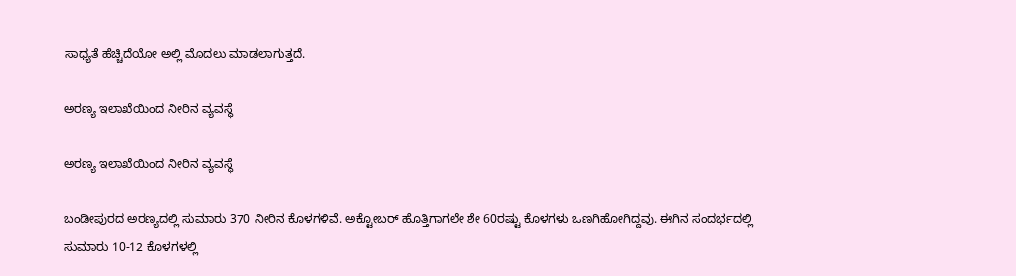ಸಾಧ್ಯತೆ ಹೆಚ್ಚಿದೆಯೋ ಅಲ್ಲಿ ಮೊದಲು ಮಾಡಲಾಗುತ್ತದೆ.

ಅರಣ್ಯ ಇಲಾಖೆಯಿಂದ ನೀರಿನ ವ್ಯವಸ್ಥೆ

ಅರಣ್ಯ ಇಲಾಖೆಯಿಂದ ನೀರಿನ ವ್ಯವಸ್ಥೆ

ಬಂಡೀಪುರದ ಅರಣ್ಯದಲ್ಲಿ ಸುಮಾರು 370 ನೀರಿನ ಕೊಳಗಳಿವೆ. ಅಕ್ಟೋಬರ್ ಹೊತ್ತಿಗಾಗಲೇ ಶೇ 60ರಷ್ಟು ಕೊಳಗಳು ಒಣಗಿಹೋಗಿದ್ದವು. ಈಗಿನ ಸಂದರ್ಭದಲ್ಲಿ ಸುಮಾರು 10-12 ಕೊಳಗಳಲ್ಲಿ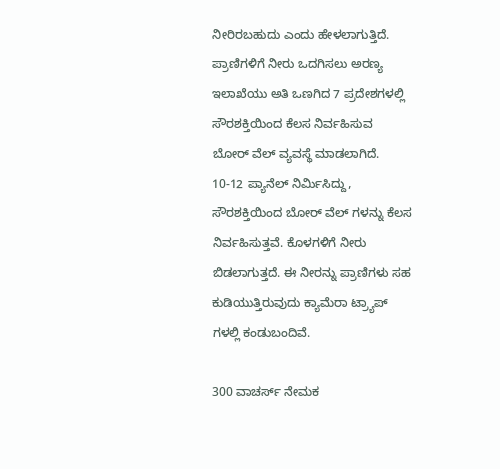ನೀರಿರಬಹುದು ಎಂದು ಹೇಳಲಾಗುತ್ತಿದೆ. ಪ್ರಾಣಿಗಳಿಗೆ ನೀರು ಒದಗಿಸಲು ಅರಣ್ಯ ಇಲಾಖೆಯು ಅತಿ ಒಣಗಿದ 7 ಪ್ರದೇಶಗಳಲ್ಲಿ ಸೌರಶಕ್ತಿಯಿಂದ ಕೆಲಸ ನಿರ್ವಹಿಸುವ ಬೋರ್ ವೆಲ್ ವ್ಯವಸ್ಥೆ ಮಾಡಲಾಗಿದೆ. 10-12 ಪ್ಯಾನೆಲ್ ನಿರ್ಮಿಸಿದ್ದು, ಸೌರಶಕ್ತಿಯಿಂದ ಬೋರ್ ವೆಲ್ ಗಳನ್ನು ಕೆಲಸ ನಿರ್ವಹಿಸುತ್ತವೆ. ಕೊಳಗಳಿಗೆ ನೀರು ಬಿಡಲಾಗುತ್ತದೆ. ಈ ನೀರನ್ನು ಪ್ರಾಣಿಗಳು ಸಹ ಕುಡಿಯುತ್ತಿರುವುದು ಕ್ಯಾಮೆರಾ ಟ್ರ್ಯಾಪ್ ಗಳಲ್ಲಿ ಕಂಡುಬಂದಿವೆ.

300 ವಾಚರ್ಸ್ ನೇಮಕ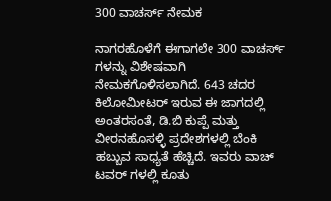300 ವಾಚರ್ಸ್ ನೇಮಕ

ನಾಗರಹೊಳೆಗೆ ಈಗಾಗಲೇ 300 ವಾಚರ್ಸ್ ಗಳನ್ನು ವಿಶೇಷವಾಗಿ ನೇಮಕಗೊಳಿಸಲಾಗಿದೆ. 643 ಚದರ ಕಿಲೋಮೀಟರ್ ಇರುವ ಈ ಜಾಗದಲ್ಲಿ ಅಂತರಸಂತೆ, ಡಿ.ಬಿ ಕುಪ್ಪೆ ಮತ್ತು ವೀರನಹೊಸಳ್ಳಿ ಪ್ರದೇಶಗಳಲ್ಲಿ ಬೆಂಕಿ ಹಬ್ಬುವ ಸಾಧ್ಯತೆ ಹೆಚ್ಚಿದೆ. ಇವರು ವಾಚ್ ಟವರ್ ಗಳಲ್ಲಿ ಕೂತು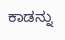ಕಾಡನ್ನು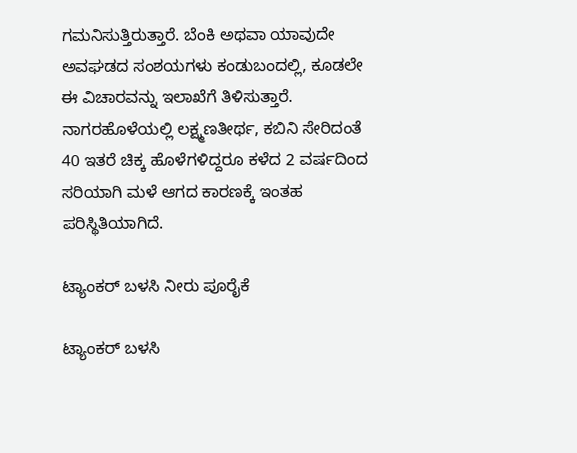ಗಮನಿಸುತ್ತಿರುತ್ತಾರೆ. ಬೆಂಕಿ ಅಥವಾ ಯಾವುದೇ ಅವಘಡದ ಸಂಶಯಗಳು ಕಂಡುಬಂದಲ್ಲಿ, ಕೂಡಲೇ ಈ ವಿಚಾರವನ್ನು ಇಲಾಖೆಗೆ ತಿಳಿಸುತ್ತಾರೆ. ನಾಗರಹೊಳೆಯಲ್ಲಿ ಲಕ್ಷ್ಮಣತೀರ್ಥ, ಕಬಿನಿ ಸೇರಿದಂತೆ 40 ಇತರೆ ಚಿಕ್ಕ ಹೊಳೆಗಳಿದ್ದರೂ ಕಳೆದ 2 ವರ್ಷದಿಂದ ಸರಿಯಾಗಿ ಮಳೆ ಆಗದ ಕಾರಣಕ್ಕೆ ಇಂತಹ ಪರಿಸ್ಥಿತಿಯಾಗಿದೆ.

ಟ್ಯಾಂಕರ್ ಬಳಸಿ ನೀರು ಪೂರೈಕೆ

ಟ್ಯಾಂಕರ್ ಬಳಸಿ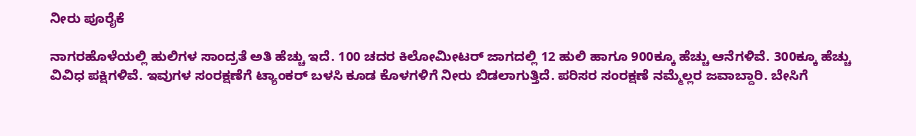ನೀರು ಪೂರೈಕೆ

ನಾಗರಹೊಳೆಯಲ್ಲಿ ಹುಲಿಗಳ ಸಾಂದ್ರತೆ ಅತಿ ಹೆಚ್ಚು ಇದೆ. 100 ಚದರ ಕಿಲೋಮೀಟರ್ ಜಾಗದಲ್ಲಿ 12 ಹುಲಿ ಹಾಗೂ 900ಕ್ಕೂ ಹೆಚ್ಚು ಆನೆಗಳಿವೆ. 300ಕ್ಕೂ ಹೆಚ್ಚು ವಿವಿಧ ಪಕ್ಷಿಗಳಿವೆ. ಇವುಗಳ ಸಂರಕ್ಷಣೆಗೆ ಟ್ಯಾಂಕರ್ ಬಳಸಿ ಕೂಡ ಕೊಳಗಳಿಗೆ ನೀರು ಬಿಡಲಾಗುತ್ತಿದೆ. ಪರಿಸರ ಸಂರಕ್ಷಣೆ ನಮ್ಮೆಲ್ಲರ ಜವಾಬ್ದಾರಿ. ಬೇಸಿಗೆ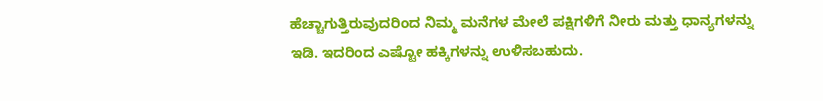ಹೆಚ್ಚಾಗುತ್ತಿರುವುದರಿಂದ ನಿಮ್ಮ ಮನೆಗಳ ಮೇಲೆ ಪಕ್ಷಿಗಳಿಗೆ ನೀರು ಮತ್ತು ಧಾನ್ಯಗಳನ್ನು ಇಡಿ. ಇದರಿಂದ ಎಷ್ಟೋ ಹಕ್ಕಿಗಳನ್ನು ಉಳಿಸಬಹುದು.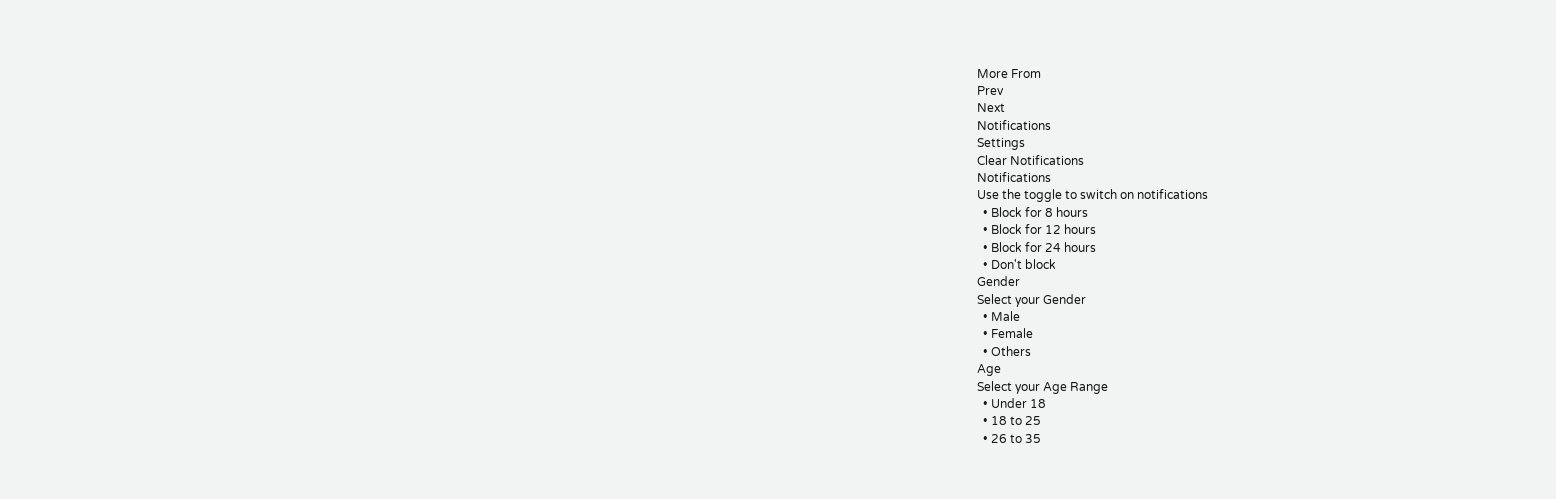More From
Prev
Next
Notifications
Settings
Clear Notifications
Notifications
Use the toggle to switch on notifications
  • Block for 8 hours
  • Block for 12 hours
  • Block for 24 hours
  • Don't block
Gender
Select your Gender
  • Male
  • Female
  • Others
Age
Select your Age Range
  • Under 18
  • 18 to 25
  • 26 to 35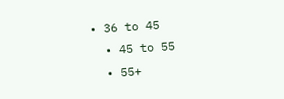• 36 to 45
  • 45 to 55
  • 55+